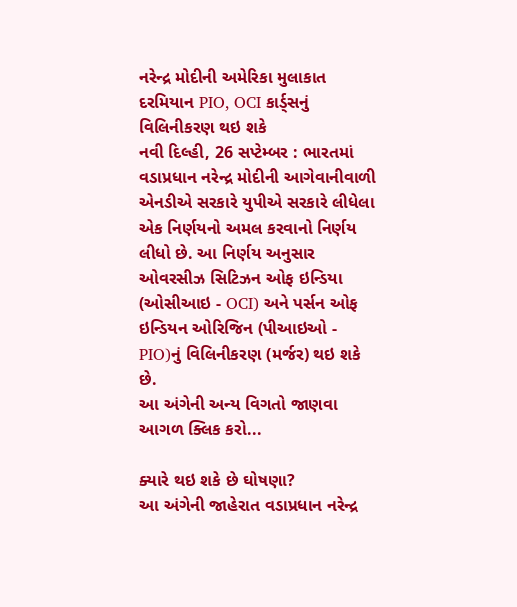નરેન્દ્ર મોદીની અમેરિકા મુલાકાત દરમિયાન PIO, OCI કાર્ડ્સનું વિલિનીકરણ થઇ શકે
નવી દિલ્હી, 26 સપ્ટેમ્બર : ભારતમાં વડાપ્રધાન નરેન્દ્ર મોદીની આગેવાનીવાળી એનડીએ સરકારે યુપીએ સરકારે લીધેલા એક નિર્ણયનો અમલ કરવાનો નિર્ણય લીધો છે. આ નિર્ણય અનુસાર ઓવરસીઝ સિટિઝન ઓફ ઇન્ડિયા (ઓસીઆઇ - OCI) અને પર્સન ઓફ ઇન્ડિયન ઓરિજિન (પીઆઇઓ - PIO)નું વિલિનીકરણ (મર્જર) થઇ શકે છે.
આ અંગેની અન્ય વિગતો જાણવા આગળ ક્લિક કરો...

ક્યારે થઇ શકે છે ઘોષણા?
આ અંગેની જાહેરાત વડાપ્રધાન નરેન્દ્ર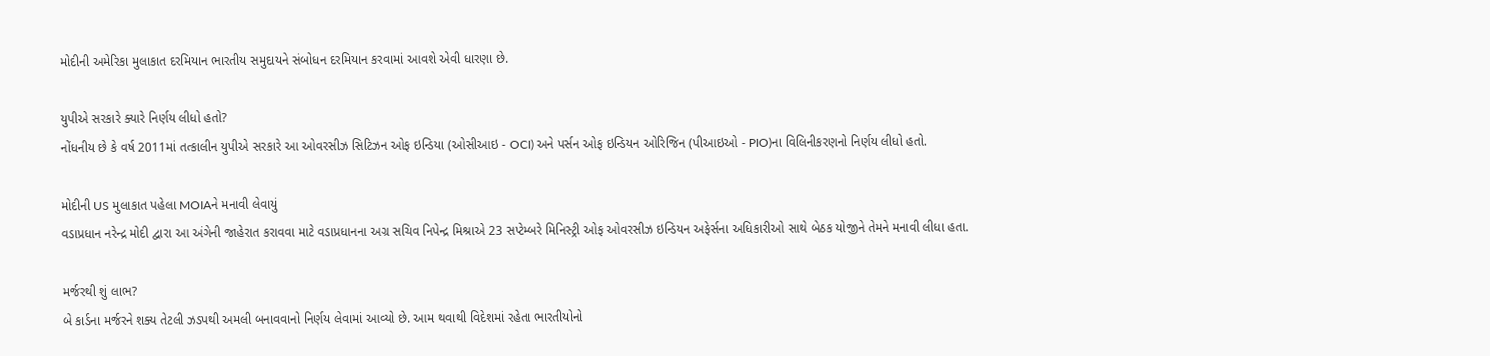મોદીની અમેરિકા મુલાકાત દરમિયાન ભારતીય સમુદાયને સંબોધન દરમિયાન કરવામાં આવશે એવી ધારણા છે.

યુપીએ સરકારે ક્યારે નિર્ણય લીધો હતો?
નોંધનીય છે કે વર્ષ 2011માં તત્કાલીન યુપીએ સરકારે આ ઓવરસીઝ સિટિઝન ઓફ ઇન્ડિયા (ઓસીઆઇ - OCI) અને પર્સન ઓફ ઇન્ડિયન ઓરિજિન (પીઆઇઓ - PIO)ના વિલિનીકરણનો નિર્ણય લીધો હતો.

મોદીની US મુલાકાત પહેલા MOIAને મનાવી લેવાયું
વડાપ્રધાન નરેન્દ્ર મોદી દ્વારા આ અંગેની જાહેરાત કરાવવા માટે વડાપ્રધાનના અગ્ર સચિવ નિપેન્દ્ર મિશ્રાએ 23 સપ્ટેમ્બરે મિનિસ્ટ્રી ઓફ ઓવરસીઝ ઇન્ડિયન અફેર્સના અધિકારીઓ સાથે બેઠક યોજીને તેમને મનાવી લીધા હતા.

મર્જરથી શું લાભ?
બે કાર્ડના મર્જરને શક્ય તેટલી ઝડપથી અમલી બનાવવાનો નિર્ણય લેવામાં આવ્યો છે. આમ થવાથી વિદેશમાં રહેતા ભારતીયોનો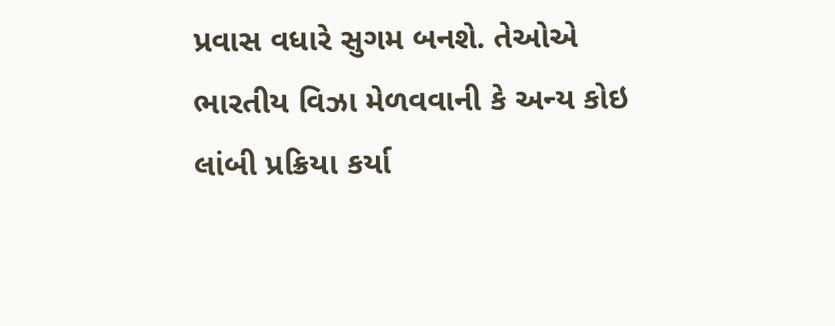પ્રવાસ વધારે સુગમ બનશે. તેઓએ ભારતીય વિઝા મેળવવાની કે અન્ય કોઇ લાંબી પ્રક્રિયા કર્યા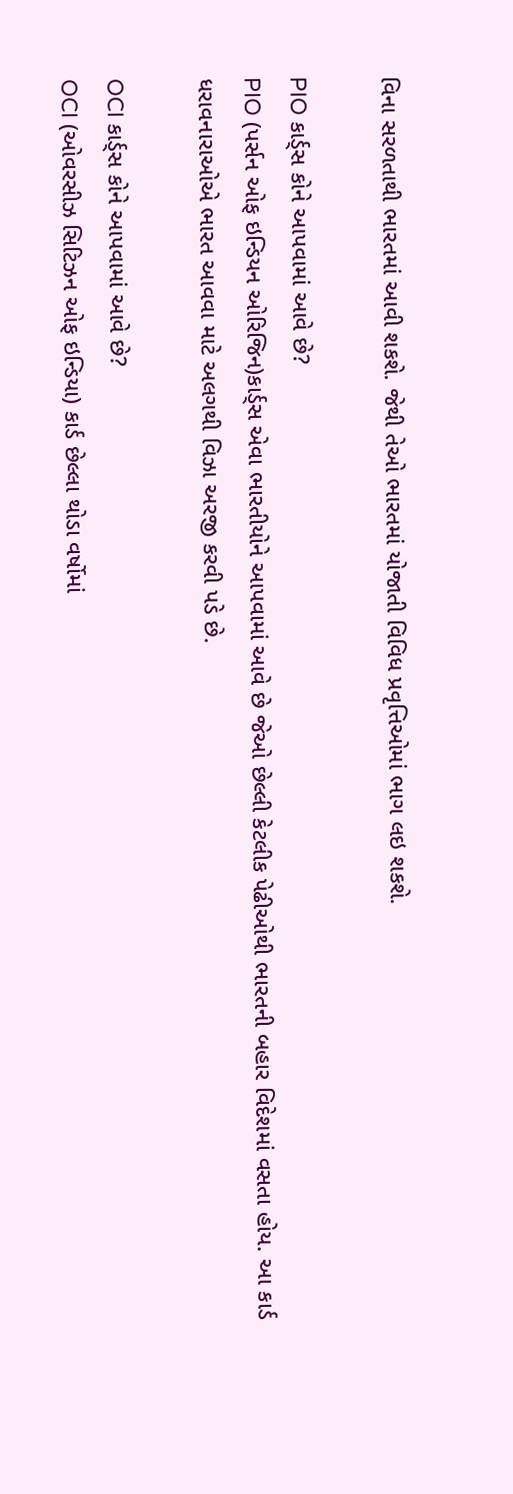વિના સરળતાથી ભારતમાં આવી શકશે. જેથી તેઓ ભારતમાં યોજાતી વિવિધ પ્રવૃત્તિઓમાં ભાગ લઇ શકશે.

PIO કાર્ડ્સ કોને આપવામાં આવે છે?
PIO (પર્સન ઓફ ઇન્ડિયન ઓરિજિન)કાર્ડ્સ એવા ભારતીયોને આપવામાં આવે છે જેઓ છેલ્લી કેટલીક પેઢીઓથી ભારતની બહાર વિદેશમાં વસતા હોય. આ કાર્ડ ધરાવનારાઓએ ભારત આવવા માટે અલગથી વિઝા અરજી કરવી પડે છે.

OCI કાર્ડ્સ કોને આપવામાં આવે છે?
OCI (ઓવરસીઝ સિટિઝન ઓફ ઇન્ડિયા) કાર્ડ છેલ્લા થોડા વર્ષોમાં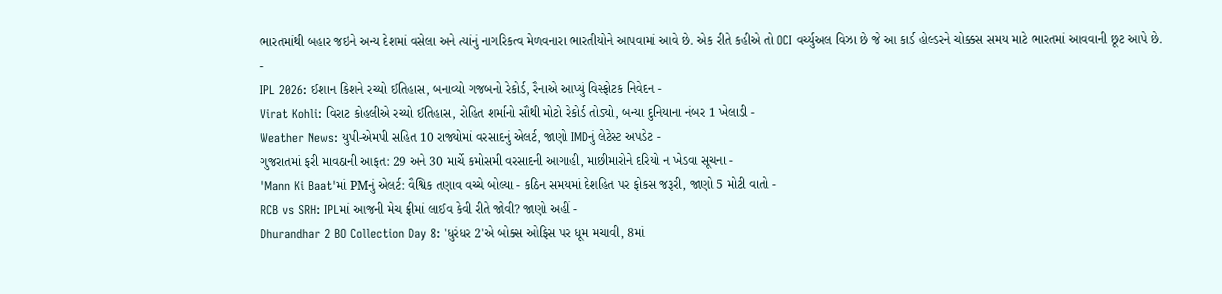ભારતમાંથી બહાર જઇને અન્ય દેશમાં વસેલા અને ત્યાંનું નાગરિકત્વ મેળવનારા ભારતીયોને આપવામાં આવે છે. એક રીતે કહીએ તો OCI વર્ચ્યુઅલ વિઝા છે જે આ કાર્ડ હોલ્ડરને ચોક્કસ સમય માટે ભારતમાં આવવાની છૂટ આપે છે.
-
IPL 2026: ઈશાન કિશને રચ્યો ઈતિહાસ, બનાવ્યો ગજબનો રેકોર્ડ, રૈનાએ આપ્યું વિસ્ફોટક નિવેદન -
Virat Kohli: વિરાટ કોહલીએ રચ્યો ઈતિહાસ, રોહિત શર્માનો સૌથી મોટો રેકોર્ડ તોડ્યો, બન્યા દુનિયાના નંબર 1 ખેલાડી -
Weather News: યુપી-એમપી સહિત 10 રાજ્યોમાં વરસાદનું એલર્ટ, જાણો IMDનું લેટેસ્ટ અપડેટ -
ગુજરાતમાં ફરી માવઠાની આફત: 29 અને 30 માર્ચે કમોસમી વરસાદની આગાહી, માછીમારોને દરિયો ન ખેડવા સૂચના -
'Mann Ki Baat'માં PMનું એલર્ટ: વૈશ્વિક તણાવ વચ્ચે બોલ્યા - કઠિન સમયમાં દેશહિત પર ફોકસ જરૂરી, જાણો 5 મોટી વાતો -
RCB vs SRH: IPLમાં આજની મેચ ફ્રીમાં લાઈવ કેવી રીતે જોવી? જાણો અહીં -
Dhurandhar 2 BO Collection Day 8: 'ધુરંધર 2'એ બોક્સ ઓફિસ પર ધૂમ મચાવી, 8માં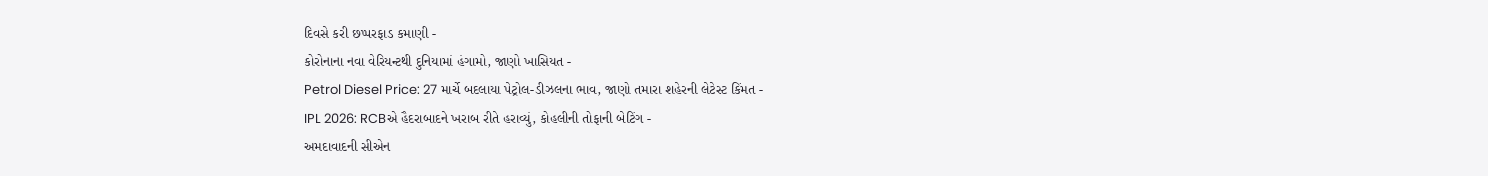દિવસે કરી છપ્પરફાડ કમાણી -
કોરોનાના નવા વેરિયન્ટથી દુનિયામાં હંગામો, જાણો ખાસિયત -
Petrol Diesel Price: 27 માર્ચે બદલાયા પેટ્રોલ-ડીઝલના ભાવ, જાણો તમારા શહેરની લેટેસ્ટ કિંમત -
IPL 2026: RCBએ હૈદરાબાદને ખરાબ રીતે હરાવ્યું, કોહલીની તોફાની બેટિંગ -
અમદાવાદની સીએન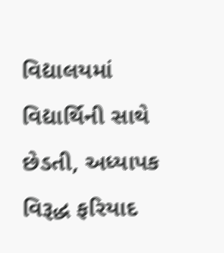વિદ્યાલયમાં વિદ્યાર્થિની સાથે છેડતી, અધ્યાપક વિરૂદ્ધ ફરિયાદ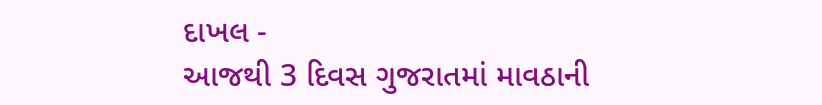દાખલ -
આજથી 3 દિવસ ગુજરાતમાં માવઠાની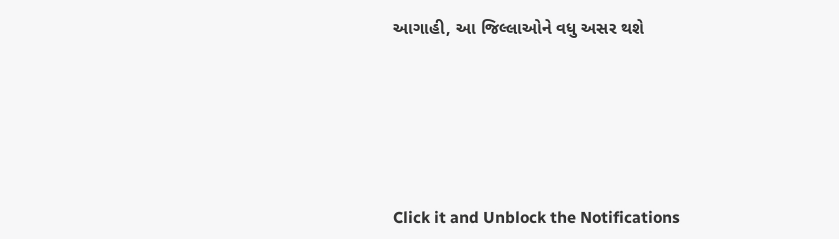આગાહી, આ જિલ્લાઓને વધુ અસર થશે








Click it and Unblock the Notifications